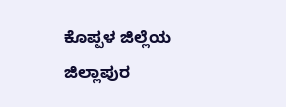ಕೊಪ್ಪಳ ಜಿಲ್ಲೆಯ ಜಿಲ್ಲಾಪುರ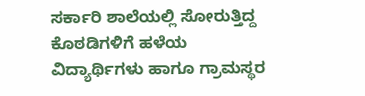ಸರ್ಕಾರಿ ಶಾಲೆಯಲ್ಲಿ ಸೋರುತ್ತಿದ್ದ ಕೊಠಡಿಗಳಿಗೆ ಹಳೆಯ ವಿದ್ಯಾರ್ಥಿಗಳು ಹಾಗೂ ಗ್ರಾಮಸ್ಥರ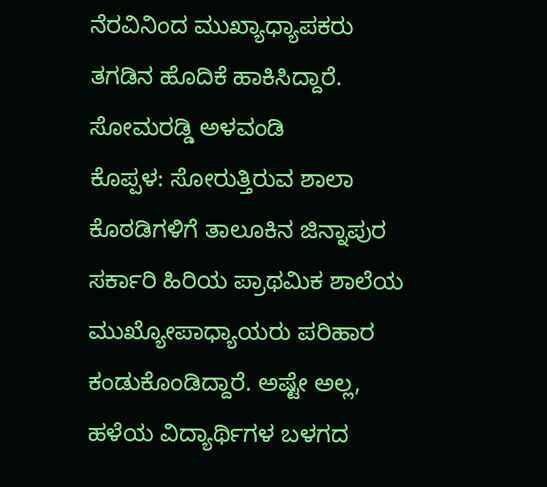ನೆರವಿನಿಂದ ಮುಖ್ಯಾಧ್ಯಾಪಕರು ತಗಡಿನ ಹೊದಿಕೆ ಹಾಕಿಸಿದ್ದಾರೆ.
ಸೋಮರಡ್ಡಿ ಅಳವಂಡಿ
ಕೊಪ್ಪಳ: ಸೋರುತ್ತಿರುವ ಶಾಲಾ ಕೊಠಡಿಗಳಿಗೆ ತಾಲೂಕಿನ ಜಿನ್ನಾಪುರ ಸರ್ಕಾರಿ ಹಿರಿಯ ಪ್ರಾಥಮಿಕ ಶಾಲೆಯ ಮುಖ್ಯೋಪಾಧ್ಯಾಯರು ಪರಿಹಾರ ಕಂಡುಕೊಂಡಿದ್ದಾರೆ. ಅಷ್ಟೇ ಅಲ್ಲ, ಹಳೆಯ ವಿದ್ಯಾರ್ಥಿಗಳ ಬಳಗದ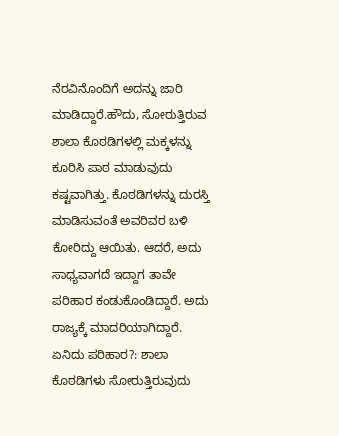ನೆರವಿನೊಂದಿಗೆ ಅದನ್ನು ಜಾರಿ ಮಾಡಿದ್ದಾರೆ.ಹೌದು, ಸೋರುತ್ತಿರುವ ಶಾಲಾ ಕೊಠಡಿಗಳಲ್ಲಿ ಮಕ್ಕಳನ್ನು ಕೂರಿಸಿ ಪಾಠ ಮಾಡುವುದು ಕಷ್ಟವಾಗಿತ್ತು. ಕೊಠಡಿಗಳನ್ನು ದುರಸ್ತಿ ಮಾಡಿಸುವಂತೆ ಅವರಿವರ ಬಳಿ ಕೋರಿದ್ದು ಆಯಿತು. ಆದರೆ, ಅದು ಸಾಧ್ಯವಾಗದೆ ಇದ್ದಾಗ ತಾವೇ ಪರಿಹಾರ ಕಂಡುಕೊಂಡಿದ್ದಾರೆ. ಅದು ರಾಜ್ಯಕ್ಕೆ ಮಾದರಿಯಾಗಿದ್ದಾರೆ.
ಏನಿದು ಪರಿಹಾರ?: ಶಾಲಾ ಕೊಠಡಿಗಳು ಸೋರುತ್ತಿರುವುದು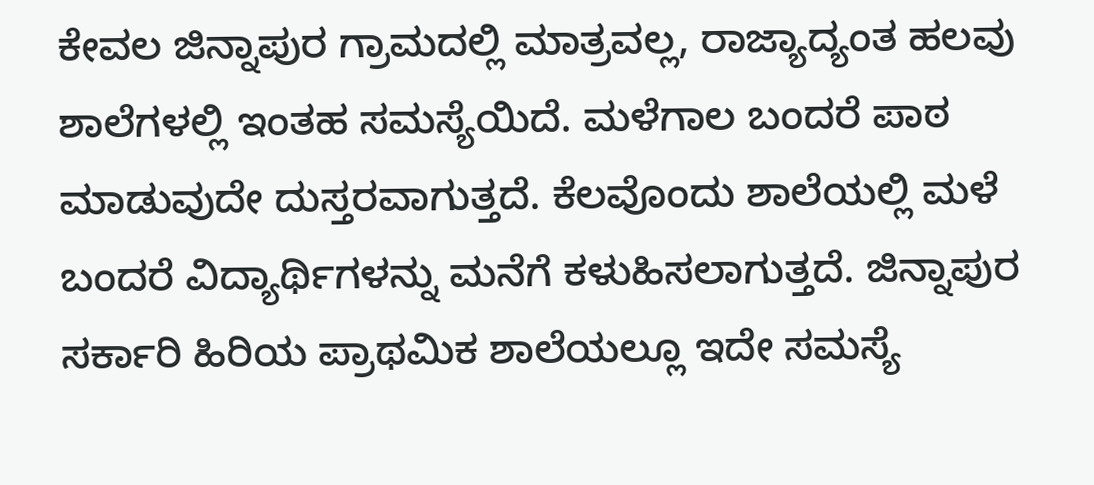ಕೇವಲ ಜಿನ್ನಾಪುರ ಗ್ರಾಮದಲ್ಲಿ ಮಾತ್ರವಲ್ಲ, ರಾಜ್ಯಾದ್ಯಂತ ಹಲವು ಶಾಲೆಗಳಲ್ಲಿ ಇಂತಹ ಸಮಸ್ಯೆಯಿದೆ. ಮಳೆಗಾಲ ಬಂದರೆ ಪಾಠ ಮಾಡುವುದೇ ದುಸ್ತರವಾಗುತ್ತದೆ. ಕೆಲವೊಂದು ಶಾಲೆಯಲ್ಲಿ ಮಳೆ ಬಂದರೆ ವಿದ್ಯಾರ್ಥಿಗಳನ್ನು ಮನೆಗೆ ಕಳುಹಿಸಲಾಗುತ್ತದೆ. ಜಿನ್ನಾಪುರ ಸರ್ಕಾರಿ ಹಿರಿಯ ಪ್ರಾಥಮಿಕ ಶಾಲೆಯಲ್ಲೂ ಇದೇ ಸಮಸ್ಯೆ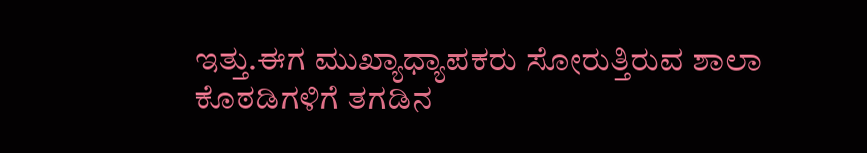ಇತ್ತು.ಈಗ ಮುಖ್ಯಾಧ್ಯಾಪಕರು ಸೋರುತ್ತಿರುವ ಶಾಲಾ ಕೊಠಡಿಗಳಿಗೆ ತಗಡಿನ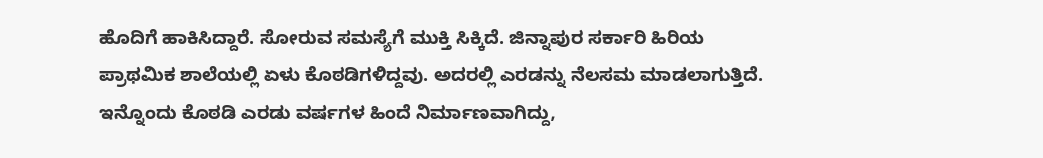ಹೊದಿಗೆ ಹಾಕಿಸಿದ್ದಾರೆ. ಸೋರುವ ಸಮಸ್ಯೆಗೆ ಮುಕ್ತಿ ಸಿಕ್ಕಿದೆ. ಜಿನ್ನಾಪುರ ಸರ್ಕಾರಿ ಹಿರಿಯ ಪ್ರಾಥಮಿಕ ಶಾಲೆಯಲ್ಲಿ ಏಳು ಕೊಠಡಿಗಳಿದ್ದವು. ಅದರಲ್ಲಿ ಎರಡನ್ನು ನೆಲಸಮ ಮಾಡಲಾಗುತ್ತಿದೆ. ಇನ್ನೊಂದು ಕೊಠಡಿ ಎರಡು ವರ್ಷಗಳ ಹಿಂದೆ ನಿರ್ಮಾಣವಾಗಿದ್ದು,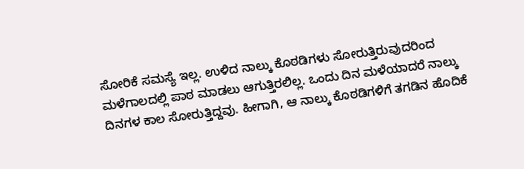ಸೋರಿಕೆ ಸಮಸ್ಯೆ ಇಲ್ಲ. ಉಳಿದ ನಾಲ್ಕು ಕೊಠಡಿಗಳು ಸೋರುತ್ತಿರುವುದರಿಂದ ಮಳೆಗಾಲದಲ್ಲಿ ಪಾಠ ಮಾಡಲು ಆಗುತ್ತಿರಲಿಲ್ಲ. ಒಂದು ದಿನ ಮಳೆಯಾದರೆ ನಾಲ್ಕು ದಿನಗಳ ಕಾಲ ಸೋರುತ್ತಿದ್ದವು. ಹೀಗಾಗಿ, ಆ ನಾಲ್ಕು ಕೊಠಡಿಗಳಿಗೆ ತಗಡಿನ ಹೊದಿಕೆ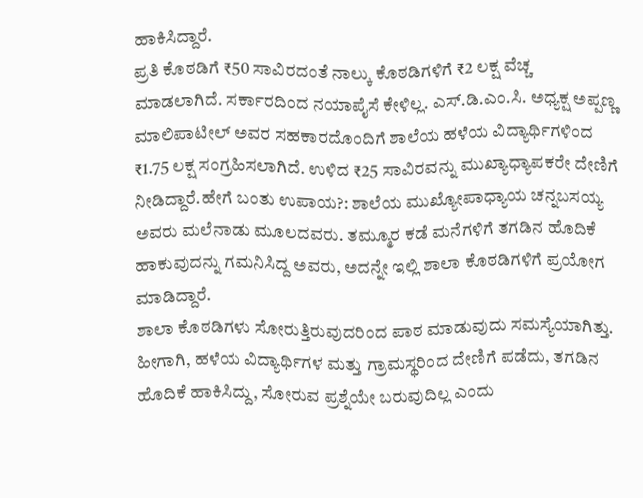ಹಾಕಿಸಿದ್ದಾರೆ.
ಪ್ರತಿ ಕೊಠಡಿಗೆ ₹50 ಸಾವಿರದಂತೆ ನಾಲ್ಕು ಕೊಠಡಿಗಳಿಗೆ ₹2 ಲಕ್ಷ ವೆಚ್ಚ ಮಾಡಲಾಗಿದೆ. ಸರ್ಕಾರದಿಂದ ನಯಾಪೈಸೆ ಕೇಳಿಲ್ಲ. ಎಸ್.ಡಿ.ಎಂ.ಸಿ. ಅಧ್ಯಕ್ಷ ಅಪ್ಪಣ್ಣ ಮಾಲಿಪಾಟೀಲ್ ಅವರ ಸಹಕಾರದೊಂದಿಗೆ ಶಾಲೆಯ ಹಳೆಯ ವಿದ್ಯಾರ್ಥಿಗಳಿಂದ ₹1.75 ಲಕ್ಷ ಸಂಗ್ರಹಿಸಲಾಗಿದೆ. ಉಳಿದ ₹25 ಸಾವಿರವನ್ನು ಮುಖ್ಯಾಧ್ಯಾಪಕರೇ ದೇಣಿಗೆ ನೀಡಿದ್ದಾರೆ.ಹೇಗೆ ಬಂತು ಉಪಾಯ?: ಶಾಲೆಯ ಮುಖ್ಯೋಪಾಧ್ಯಾಯ ಚನ್ನಬಸಯ್ಯ ಅವರು ಮಲೆನಾಡು ಮೂಲದವರು. ತಮ್ಮೂರ ಕಡೆ ಮನೆಗಳಿಗೆ ತಗಡಿನ ಹೊದಿಕೆ ಹಾಕುವುದನ್ನು ಗಮನಿಸಿದ್ದ ಅವರು, ಅದನ್ನೇ ಇಲ್ಲಿ ಶಾಲಾ ಕೊಠಡಿಗಳಿಗೆ ಪ್ರಯೋಗ ಮಾಡಿದ್ದಾರೆ.
ಶಾಲಾ ಕೊಠಡಿಗಳು ಸೋರುತ್ತಿರುವುದರಿಂದ ಪಾಠ ಮಾಡುವುದು ಸಮಸ್ಯೆಯಾಗಿತ್ತು. ಹೀಗಾಗಿ, ಹಳೆಯ ವಿದ್ಯಾರ್ಥಿಗಳ ಮತ್ತು ಗ್ರಾಮಸ್ಥರಿಂದ ದೇಣಿಗೆ ಪಡೆದು, ತಗಡಿನ ಹೊದಿಕೆ ಹಾಕಿಸಿದ್ದು, ಸೋರುವ ಪ್ರಶ್ನೆಯೇ ಬರುವುದಿಲ್ಲ ಎಂದು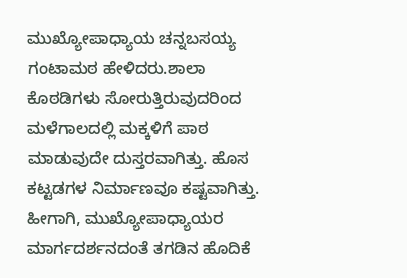ಮುಖ್ಯೋಪಾಧ್ಯಾಯ ಚನ್ನಬಸಯ್ಯ ಗಂಟಾಮಠ ಹೇಳಿದರು.ಶಾಲಾ ಕೊಠಡಿಗಳು ಸೋರುತ್ತಿರುವುದರಿಂದ ಮಳೆಗಾಲದಲ್ಲಿ ಮಕ್ಕಳಿಗೆ ಪಾಠ ಮಾಡುವುದೇ ದುಸ್ತರವಾಗಿತ್ತು. ಹೊಸ ಕಟ್ಟಡಗಳ ನಿರ್ಮಾಣವೂ ಕಷ್ಟವಾಗಿತ್ತು. ಹೀಗಾಗಿ, ಮುಖ್ಯೋಪಾಧ್ಯಾಯರ ಮಾರ್ಗದರ್ಶನದಂತೆ ತಗಡಿನ ಹೊದಿಕೆ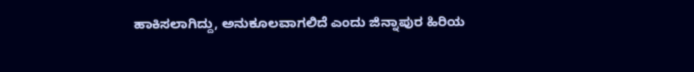ಹಾಕಿಸಲಾಗಿದ್ದು, ಅನುಕೂಲವಾಗಲಿದೆ ಎಂದು ಜಿನ್ನಾಪುರ ಹಿರಿಯ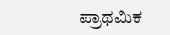ಪ್ರಾಥಮಿಕ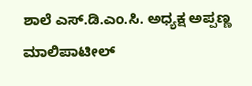ಶಾಲೆ ಎಸ್.ಡಿ.ಎಂ.ಸಿ. ಅಧ್ಯಕ್ಷ ಅಪ್ಪಣ್ಣ ಮಾಲಿಪಾಟೀಲ್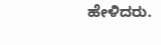ಹೇಳಿದರು.